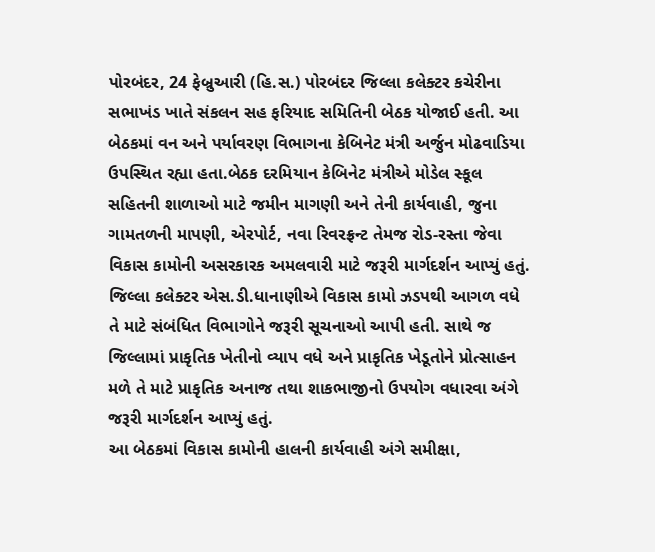પોરબંદર, 24 ફેબ્રુઆરી (હિ.સ.) પોરબંદર જિલ્લા કલેક્ટર કચેરીના સભાખંડ ખાતે સંકલન સહ ફરિયાદ સમિતિની બેઠક યોજાઈ હતી. આ બેઠકમાં વન અને પર્યાવરણ વિભાગના કેબિનેટ મંત્રી અર્જુન મોઢવાડિયા ઉપસ્થિત રહ્યા હતા.બેઠક દરમિયાન કેબિનેટ મંત્રીએ મોડેલ સ્કૂલ સહિતની શાળાઓ માટે જમીન માગણી અને તેની કાર્યવાહી, જુના ગામતળની માપણી, એરપોર્ટ, નવા રિવરફ્રન્ટ તેમજ રોડ-રસ્તા જેવા વિકાસ કામોની અસરકારક અમલવારી માટે જરૂરી માર્ગદર્શન આપ્યું હતું.
જિલ્લા કલેક્ટર એસ.ડી.ધાનાણીએ વિકાસ કામો ઝડપથી આગળ વધે તે માટે સંબંધિત વિભાગોને જરૂરી સૂચનાઓ આપી હતી. સાથે જ જિલ્લામાં પ્રાકૃતિક ખેતીનો વ્યાપ વધે અને પ્રાકૃતિક ખેડૂતોને પ્રોત્સાહન મળે તે માટે પ્રાકૃતિક અનાજ તથા શાકભાજીનો ઉપયોગ વધારવા અંગે જરૂરી માર્ગદર્શન આપ્યું હતું.
આ બેઠકમાં વિકાસ કામોની હાલની કાર્યવાહી અંગે સમીક્ષા,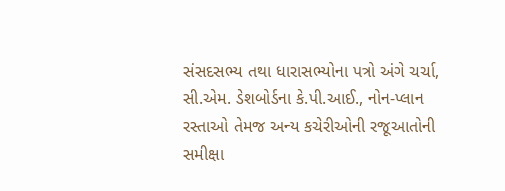સંસદસભ્ય તથા ધારાસભ્યોના પત્રો અંગે ચર્ચા, સી.એમ. ડેશબોર્ડના કે.પી.આઈ., નોન-પ્લાન રસ્તાઓ તેમજ અન્ય કચેરીઓની રજૂઆતોની સમીક્ષા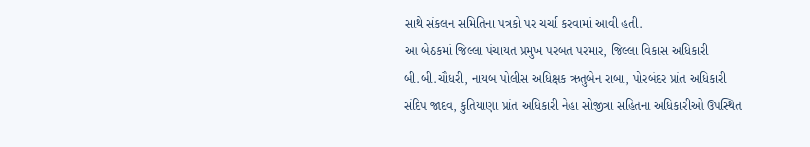સાથે સંકલન સમિતિના પત્રકો પર ચર્ચા કરવામાં આવી હતી.
આ બેઠકમાં જિલ્લા પંચાયત પ્રમુખ પરબત પરમાર, જિલ્લા વિકાસ અધિકારી બી.બી.ચૌધરી, નાયબ પોલીસ અધિક્ષક ઋતુબેન રાબા, પોરબંદર પ્રાંત અધિકારી સંદિપ જાદવ, કુતિયાણા પ્રાંત અધિકારી નેહા સોજીત્રા સહિતના અધિકારીઓ ઉપસ્થિત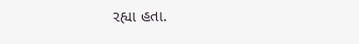રહ્યા હતા.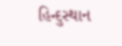હિન્દુસ્થાન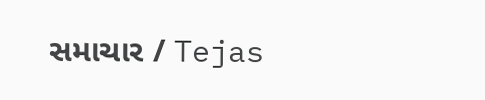સમાચાર / Tejas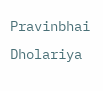Pravinbhai Dholariya